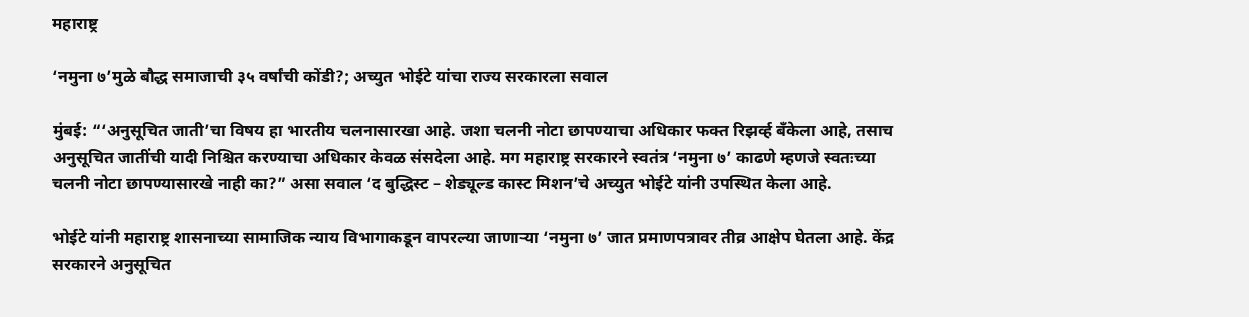महाराष्ट्र

‘नमुना ७’मुळे बौद्ध समाजाची ३५ वर्षांची कोंडी?; अच्युत भोईटे यांचा राज्य सरकारला सवाल

मुंबई: “‘अनुसूचित जाती’चा विषय हा भारतीय चलनासारखा आहे. जशा चलनी नोटा छापण्याचा अधिकार फक्त रिझर्व्ह बँकेला आहे, तसाच अनुसूचित जातींची यादी निश्चित करण्याचा अधिकार केवळ संसदेला आहे. मग महाराष्ट्र सरकारने स्वतंत्र ‘नमुना ७’ काढणे म्हणजे स्वतःच्या चलनी नोटा छापण्यासारखे नाही का?” असा सवाल ‘द बुद्धिस्ट – शेड्यूल्ड कास्ट मिशन’चे अच्युत भोईटे यांनी उपस्थित केला आहे.

भोईटे यांनी महाराष्ट्र शासनाच्या सामाजिक न्याय विभागाकडून वापरल्या जाणाऱ्या ‘नमुना ७’ जात प्रमाणपत्रावर तीव्र आक्षेप घेतला आहे. केंद्र सरकारने अनुसूचित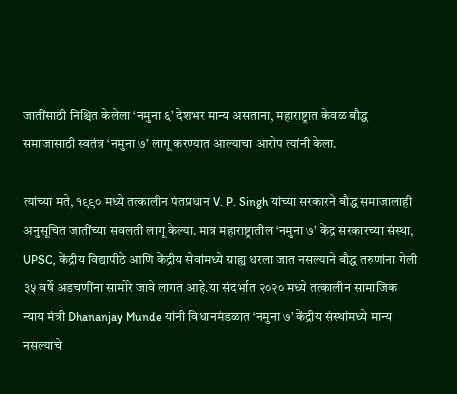जातींसाठी निश्चित केलेला ‘नमुना ६’ देशभर मान्य असताना, महाराष्ट्रात केवळ बौद्ध समाजासाठी स्वतंत्र ‘नमुना ७’ लागू करण्यात आल्याचा आरोप त्यांनी केला.

त्यांच्या मते, १९९० मध्ये तत्कालीन पंतप्रधान V. P. Singh यांच्या सरकारने बौद्ध समाजालाही अनुसूचित जातींच्या सवलती लागू केल्या. मात्र महाराष्ट्रातील ‘नमुना ७’ केंद्र सरकारच्या संस्था, UPSC, केंद्रीय विद्यापीठे आणि केंद्रीय सेवांमध्ये ग्राह्य धरला जात नसल्याने बौद्ध तरुणांना गेली ३५ वर्षे अडचणींना सामोरे जावे लागत आहे.या संदर्भात २०२० मध्ये तत्कालीन सामाजिक न्याय मंत्री Dhananjay Munde यांनी विधानमंडळात ‘नमुना ७’ केंद्रीय संस्थांमध्ये मान्य नसल्याचे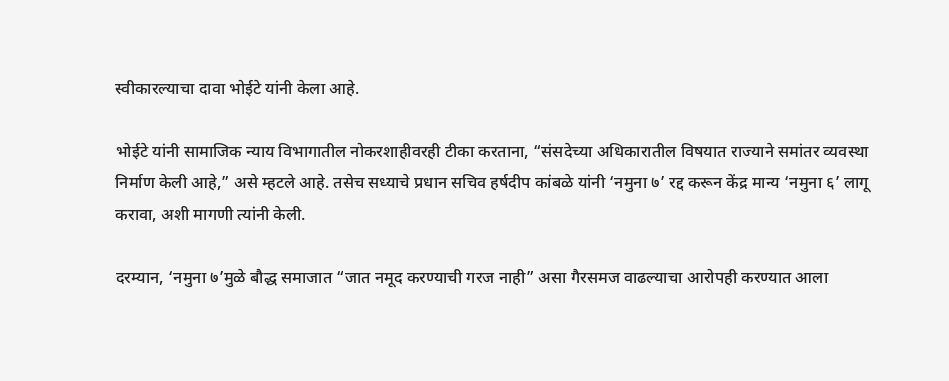स्वीकारल्याचा दावा भोईटे यांनी केला आहे.

भोईटे यांनी सामाजिक न्याय विभागातील नोकरशाहीवरही टीका करताना, “संसदेच्या अधिकारातील विषयात राज्याने समांतर व्यवस्था निर्माण केली आहे,” असे म्हटले आहे. तसेच सध्याचे प्रधान सचिव हर्षदीप कांबळे यांनी ‘नमुना ७’ रद्द करून केंद्र मान्य ‘नमुना ६’ लागू करावा, अशी मागणी त्यांनी केली.

दरम्यान, ‘नमुना ७’मुळे बौद्ध समाजात “जात नमूद करण्याची गरज नाही” असा गैरसमज वाढल्याचा आरोपही करण्यात आला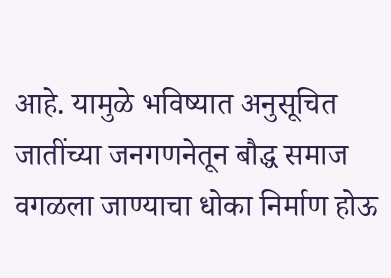आहे. यामुळे भविष्यात अनुसूचित जातींच्या जनगणनेतून बौद्ध समाज वगळला जाण्याचा धोका निर्माण होऊ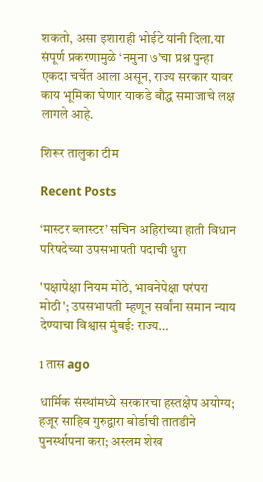शकतो, असा इशाराही भोईटे यांनी दिला.या संपूर्ण प्रकरणामुळे ‘नमुना ७’चा प्रश्न पुन्हा एकदा चर्चेत आला असून, राज्य सरकार यावर काय भूमिका घेणार याकडे बौद्ध समाजाचे लक्ष लागले आहे.

शिरूर तालुका टीम

Recent Posts

‘मास्टर ब्लास्टर’ सचिन अहिरांच्या हाती विधान परिषदेच्या उपसभापती पदाची धुरा

'पक्षापेक्षा नियम मोठे, भावनेपेक्षा परंपरा मोठी'; उपसभापती म्हणून सर्वांना समान न्याय देण्याचा विश्वास मुंबई: राज्य…

1 तास ago

धार्मिक संस्थांमध्ये सरकारचा हस्तक्षेप अयोग्य; हजूर साहिब गुरुद्वारा बोर्डाची तातडीने पुनर्स्थापना करा; अस्लम शेख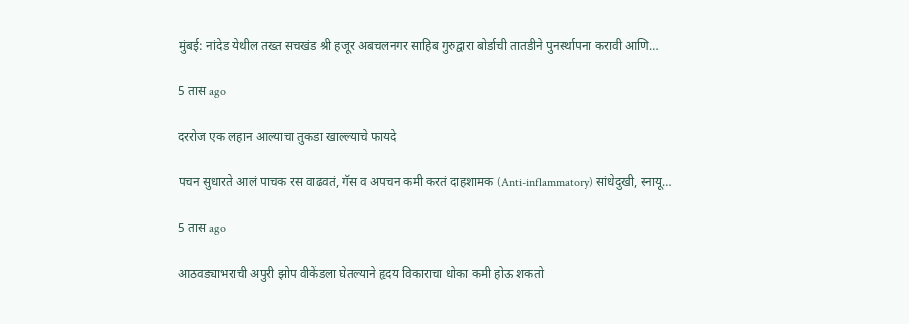मुंबई: नांदेड येथील तख्त सचखंड श्री हजूर अबचलनगर साहिब गुरुद्वारा बोर्डाची तातडीने पुनर्स्थापना करावी आणि…

5 तास ago

दररोज एक लहान आल्याचा तुकडा खाल्ल्याचे फायदे

पचन सुधारते आलं पाचक रस वाढवतं, गॅस व अपचन कमी करतं दाहशामक (Anti-inflammatory) सांधेदुखी, स्नायू…

5 तास ago

आठवड्याभराची अपुरी झोप वीकेंडला घेतल्याने हृदय विकाराचा धोका कमी होऊ शकतो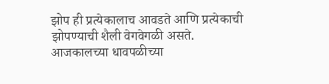झोप ही प्रत्येकालाच आवडते आणि प्रत्येकाची झोपण्याची शैली वेगवेगळी असते. आजकालच्या धावपळीच्या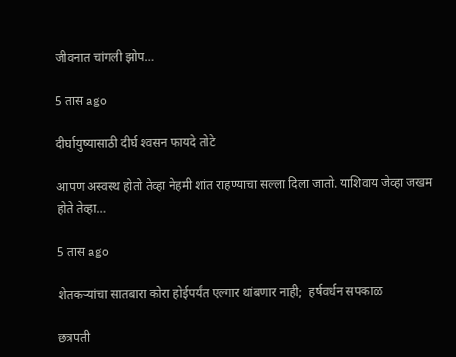जीवनात चांगली झोप…

5 तास ago

दीर्घायुष्यासाठी दीर्घ श्‍वसन फायदे तोटे

आपण अस्वस्थ होतो तेव्हा नेहमी शांत राहण्याचा सल्ला दिला जातो. याशिवाय जेव्हा जखम होते तेव्हा…

5 तास ago

शेतकऱ्यांचा सातबारा कोरा होईपर्यंत एल्गार थांबणार नाही;  हर्षवर्धन सपकाळ

छत्रपती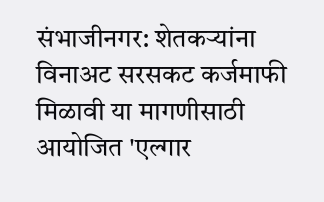संभाजीनगर: शेतकऱ्यांना विनाअट सरसकट कर्जमाफी मिळावी या मागणीसाठी आयोजित 'एल्गार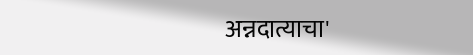अन्नदात्याचा'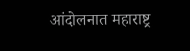आंदोलनात महाराष्ट्र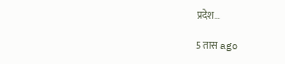प्रदेश…

5 तास ago